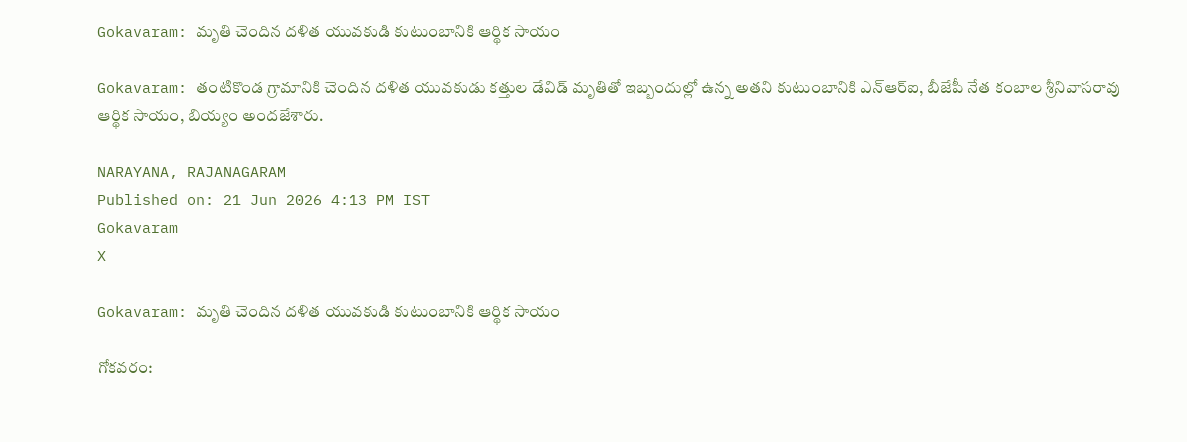Gokavaram: మృతి చెందిన దళిత యువకుడి కుటుంబానికి ఆర్థిక సాయం

Gokavaram: తంటికొండ గ్రామానికి చెందిన దళిత యువకుడు కత్తుల డేవిడ్ మృతితో ఇబ్బందుల్లో ఉన్న అతని కుటుంబానికి ఎన్ఆర్ఐ, బీజేపీ నేత కంబాల శ్రీనివాసరావు ఆర్థిక సాయం, బియ్యం అందజేశారు.

NARAYANA, RAJANAGARAM
Published on: 21 Jun 2026 4:13 PM IST
Gokavaram
X

Gokavaram: మృతి చెందిన దళిత యువకుడి కుటుంబానికి ఆర్థిక సాయం

గోకవరం: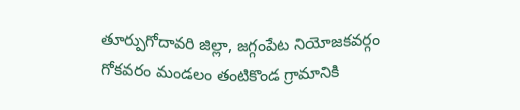తూర్పుగోదావరి జిల్లా, జగ్గంపేట నియోజకవర్గం గోకవరం మండలం తంటికొండ గ్రామానికి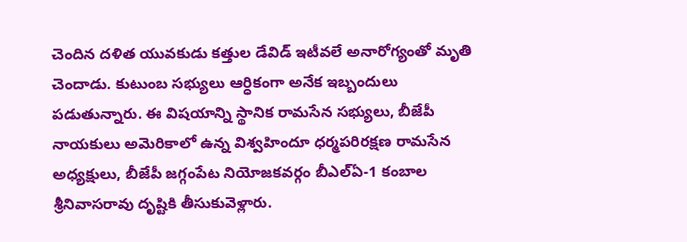చెందిన దళిత యువకుడు కత్తుల డేవిడ్ ఇటీవలే అనారోగ్యంతో మృతి చెందాడు. కుటుంబ సభ్యులు ఆర్ధికంగా అనేక ఇబ్బందులు పడుతున్నారు. ఈ విషయాన్ని స్థానిక రామసేన సభ్యులు, బీజేపీ నాయకులు అమెరికాలో ఉన్న విశ్వహిందూ ధర్మపరిరక్షణ రామసేన అధ్యక్షులు, బీజేపీ జగ్గంపేట నియోజకవర్గం బీఎల్ఏ-1 కంబాల శ్రీనివాసరావు దృష్టికి తీసుకువెళ్లారు.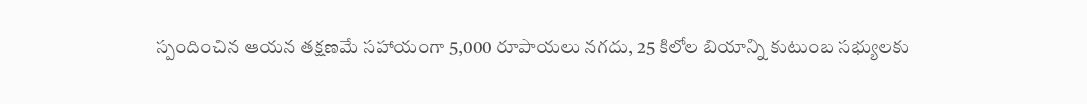స్పందించిన ఆయన తక్షణమే సహాయంగా 5,000 రూపాయలు నగదు, 25 కిలోల బియాన్ని కుటుంబ సభ్యులకు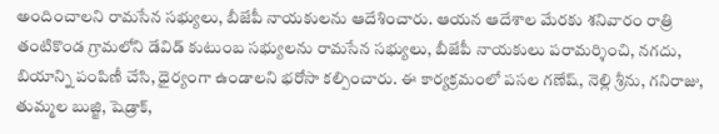అందించాలని రామసేన సభ్యులు, బీజేపీ నాయకులను ఆదేశించారు. ఆయన ఆదేశాల మేరకు శనివారం రాత్రి తంటికొండ గ్రామలోని డేవిడ్ కుటుంబ సభ్యులను రామసేన సభ్యులు, బీజేపీ నాయకులు పరామర్శించి, నగదు, బియాన్ని పంపిణీ చేసి, ధైర్యంగా ఉండాలని భరోసా కల్పించారు. ఈ కార్యక్రమంలో పసల గణేష్, నెల్లి శ్రీను, గనిరాజు, తుమ్మల బుజ్జి, షెడ్రాక్,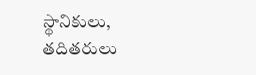స్థానికులు, తదితరులు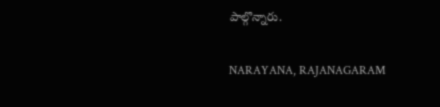పాల్గొన్నారు.

NARAYANA, RAJANAGARAM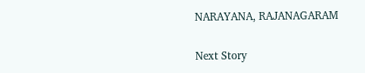NARAYANA, RAJANAGARAM

Next Story